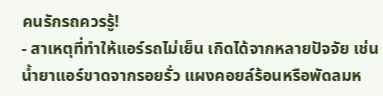คนรักรถควรรู้!
- สาเหตุที่ทำให้แอร์รถไม่เย็น เกิดได้จากหลายปัจจัย เช่น น้ำยาแอร์ขาดจากรอยรั่ว แผงคอยล์ร้อนหรือพัดลมห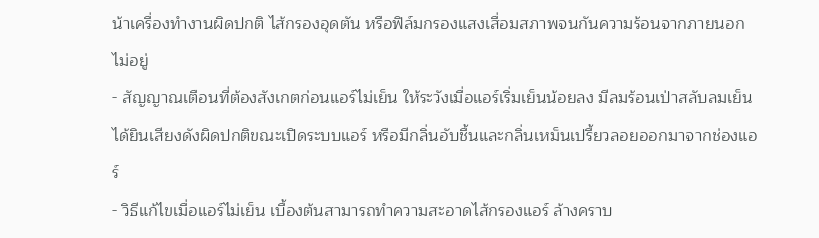น้าเครื่องทำงานผิดปกติ ไส้กรองอุดตัน หรือฟิล์มกรองแสงเสื่อมสภาพจนกันความร้อนจากภายนอกไม่อยู่
- สัญญาณเตือนที่ต้องสังเกตก่อนแอร์ไม่เย็น ให้ระวังเมื่อแอร์เริ่มเย็นน้อยลง มีลมร้อนเป่าสลับลมเย็น ได้ยินเสียงดังผิดปกติขณะเปิดระบบแอร์ หรือมีกลิ่นอับชื้นและกลิ่นเหม็นเปรี้ยวลอยออกมาจากช่องแอร์
- วิธีแก้ไขเมื่อแอร์ไม่เย็น เบื้องต้นสามารถทำความสะอาดไส้กรองแอร์ ล้างคราบ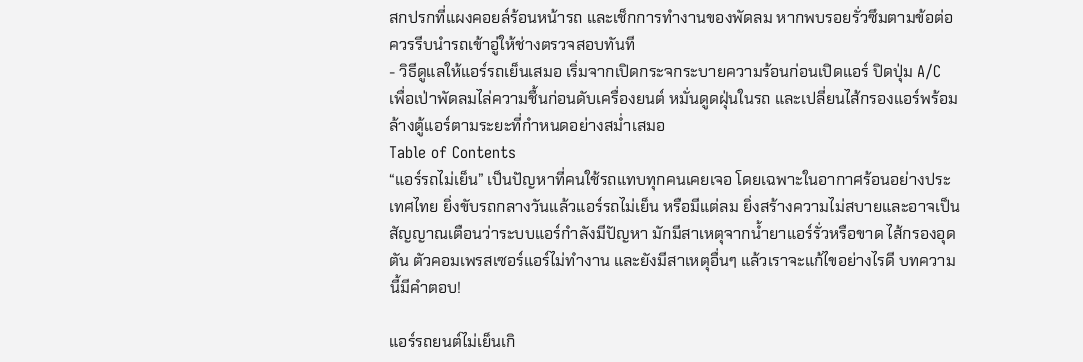สกปรกที่แผงคอยล์ร้อนหน้ารถ และเช็กการทำงานของพัดลม หากพบรอยรั่วซึมตามข้อต่อ ควรรีบนำรถเข้าอู่ให้ช่างตรวจสอบทันที
- วิธีดูแลให้แอร์รถเย็นเสมอ เริ่มจากเปิดกระจกระบายความร้อนก่อนเปิดแอร์ ปิดปุ่ม A/C เพื่อเป่าพัดลมไล่ความชื้นก่อนดับเครื่องยนต์ หมั่นดูดฝุ่นในรถ และเปลี่ยนไส้กรองแอร์พร้อมล้างตู้แอร์ตามระยะที่กำหนดอย่างสม่ำเสมอ
Table of Contents
“แอร์รถไม่เย็น” เป็นปัญหาที่คนใช้รถแทบทุกคนเคยเจอ โดยเฉพาะในอากาศร้อนอย่างประเทศไทย ยิ่งขับรถกลางวันแล้วแอร์รถไม่เย็น หรือมีแต่ลม ยิ่งสร้างความไม่สบายและอาจเป็นสัญญาณเตือนว่าระบบแอร์กำลังมีปัญหา มักมีสาเหตุจากน้ำยาแอร์รั่วหรือขาด ไส้กรองอุดตัน ตัวคอมเพรสเซอร์แอร์ไม่ทำงาน และยังมีสาเหตุอื่นๆ แล้วเราจะแก้ไขอย่างไรดี บทความนี้มีคำตอบ!

แอร์รถยนต์ไม่เย็นเกิ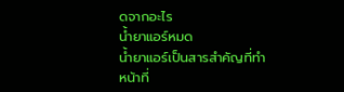ดจากอะไร
น้ำยาแอร์หมด
น้ำยาแอร์เป็นสารสำคัญที่ทำหน้าที่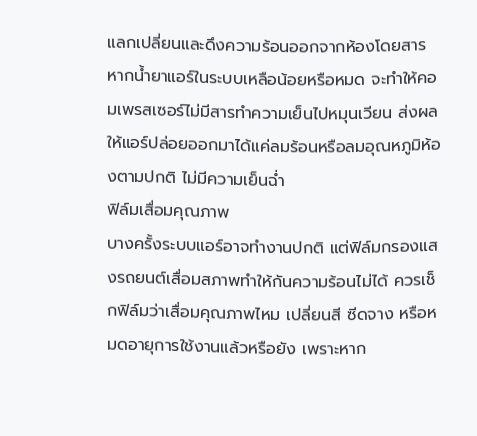แลกเปลี่ยนและดึงความร้อนออกจากห้องโดยสาร หากน้ำยาแอร์ในระบบเหลือน้อยหรือหมด จะทำให้คอมเพรสเซอร์ไม่มีสารทำความเย็นไปหมุนเวียน ส่งผลให้แอร์ปล่อยออกมาได้แค่ลมร้อนหรือลมอุณหภูมิห้องตามปกติ ไม่มีความเย็นฉ่ำ
ฟิล์มเสื่อมคุณภาพ
บางครั้งระบบแอร์อาจทำงานปกติ แต่ฟิล์มกรองแสงรถยนต์เสื่อมสภาพทำให้กันความร้อนไม่ได้ ควรเช็กฟิล์มว่าเสื่อมคุณภาพไหม เปลี่ยนสี ซีดจาง หรือหมดอายุการใช้งานแล้วหรือยัง เพราะหาก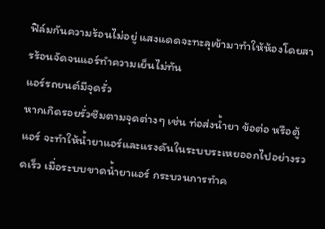ฟิล์มกันความร้อนไม่อยู่ แสงแดดจะทะลุเข้ามาทำให้ห้องโดยสารร้อนจัดจนแอร์ทำความเย็นไม่ทัน
แอร์รถยนต์มีจุดรั่ว
หากเกิดรอยรั่วซึมตามจุดต่างๆ เช่น ท่อส่งน้ำยา ข้อต่อ หรือตู้แอร์ จะทำให้น้ำยาแอร์และแรงดันในระบบระเหยออกไปอย่างรวดเร็ว เมื่อระบบขาดน้ำยาแอร์ กระบวนการทำค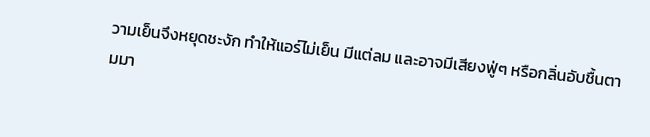วามเย็นจึงหยุดชะงัก ทำให้แอร์ไม่เย็น มีแต่ลม และอาจมีเสียงฟู่ๆ หรือกลิ่นอับชื้นตามมา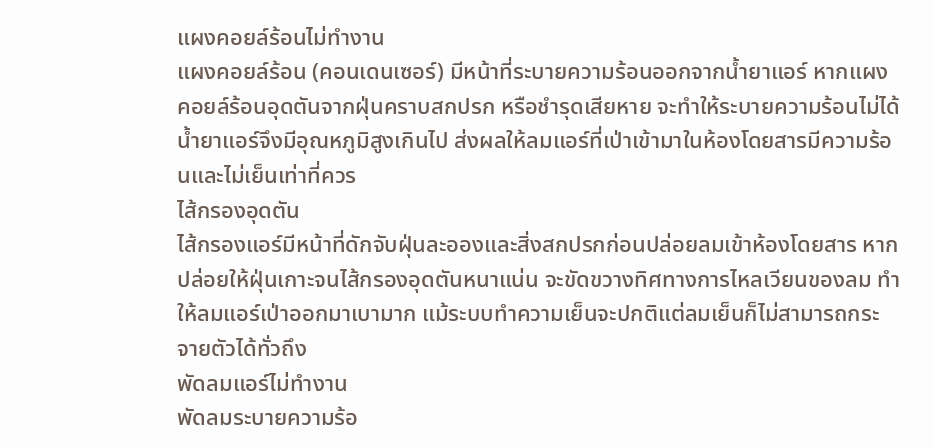แผงคอยล์ร้อนไม่ทำงาน
แผงคอยล์ร้อน (คอนเดนเซอร์) มีหน้าที่ระบายความร้อนออกจากน้ำยาแอร์ หากแผงคอยล์ร้อนอุดตันจากฝุ่นคราบสกปรก หรือชำรุดเสียหาย จะทำให้ระบายความร้อนไม่ได้ น้ำยาแอร์จึงมีอุณหภูมิสูงเกินไป ส่งผลให้ลมแอร์ที่เป่าเข้ามาในห้องโดยสารมีความร้อนและไม่เย็นเท่าที่ควร
ไส้กรองอุดตัน
ไส้กรองแอร์มีหน้าที่ดักจับฝุ่นละอองและสิ่งสกปรกก่อนปล่อยลมเข้าห้องโดยสาร หากปล่อยให้ฝุ่นเกาะจนไส้กรองอุดตันหนาแน่น จะขัดขวางทิศทางการไหลเวียนของลม ทำให้ลมแอร์เป่าออกมาเบามาก แม้ระบบทำความเย็นจะปกติแต่ลมเย็นก็ไม่สามารถกระจายตัวได้ทั่วถึง
พัดลมแอร์ไม่ทำงาน
พัดลมระบายความร้อ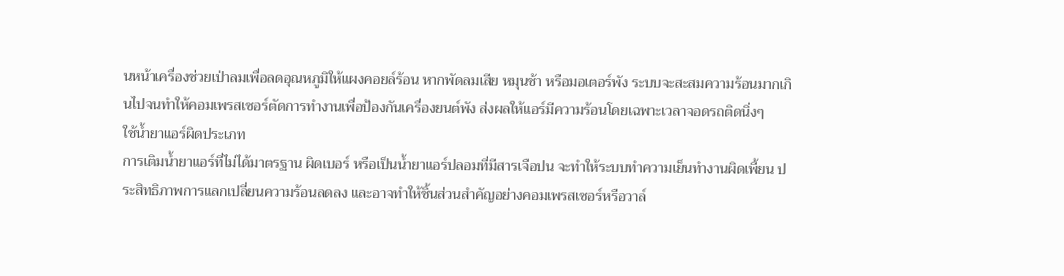นหน้าเครื่องช่วยเป่าลมเพื่อลดอุณหภูมิให้แผงคอยล์ร้อน หากพัดลมเสีย หมุนช้า หรือมอเตอร์พัง ระบบจะสะสมความร้อนมากเกินไปจนทำให้คอมเพรสเซอร์ตัดการทำงานเพื่อป้องกันเครื่องยนต์พัง ส่งผลให้แอร์มีความร้อนโดยเฉพาะเวลาจอดรถติดนิ่งๆ
ใช้น้ำยาแอร์ผิดประเภท
การเติมน้ำยาแอร์ที่ไม่ได้มาตรฐาน ผิดเบอร์ หรือเป็นน้ำยาแอร์ปลอมที่มีสารเจือปน จะทำให้ระบบทำความเย็นทำงานผิดเพี้ยน ประสิทธิภาพการแลกเปลี่ยนความร้อนลดลง และอาจทำให้ชิ้นส่วนสำคัญอย่างคอมเพรสเซอร์หรือวาล์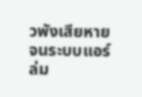วพังเสียหายจนระบบแอร์ล่ม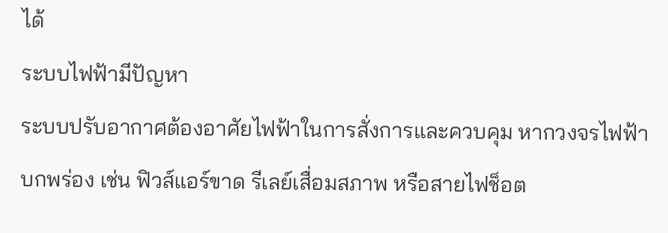ได้
ระบบไฟฟ้ามีปัญหา
ระบบปรับอากาศต้องอาศัยไฟฟ้าในการสั่งการและควบคุม หากวงจรไฟฟ้าบกพร่อง เช่น ฟิวส์แอร์ขาด รีเลย์เสื่อมสภาพ หรือสายไฟช็อต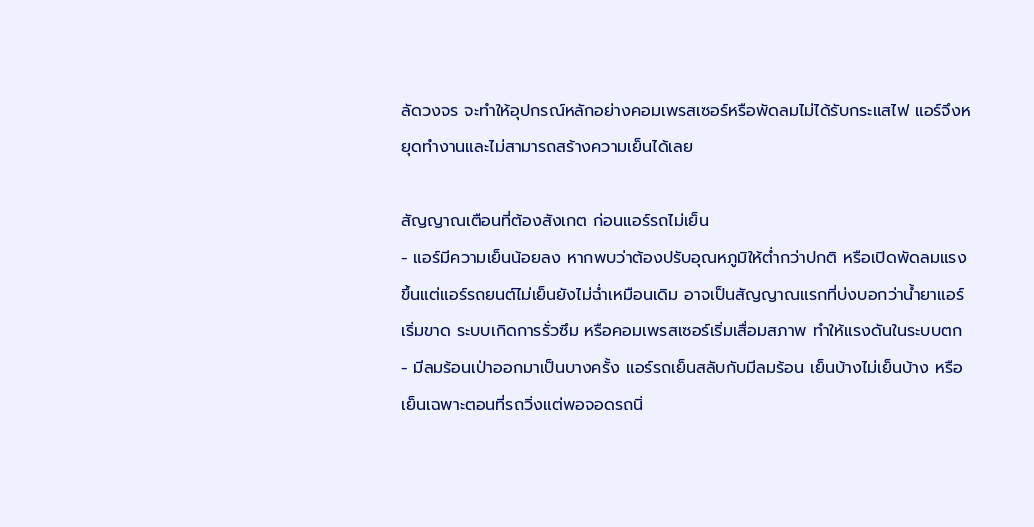ลัดวงจร จะทำให้อุปกรณ์หลักอย่างคอมเพรสเซอร์หรือพัดลมไม่ได้รับกระแสไฟ แอร์จึงหยุดทำงานและไม่สามารถสร้างความเย็นได้เลย

สัญญาณเตือนที่ต้องสังเกต ก่อนแอร์รถไม่เย็น
- แอร์มีความเย็นน้อยลง หากพบว่าต้องปรับอุณหภูมิให้ต่ำกว่าปกติ หรือเปิดพัดลมแรงขึ้นแต่แอร์รถยนต์ไม่เย็นยังไม่ฉ่ำเหมือนเดิม อาจเป็นสัญญาณแรกที่บ่งบอกว่าน้ำยาแอร์เริ่มขาด ระบบเกิดการรั่วซึม หรือคอมเพรสเซอร์เริ่มเสื่อมสภาพ ทำให้แรงดันในระบบตก
- มีลมร้อนเป่าออกมาเป็นบางครั้ง แอร์รถเย็นสลับกับมีลมร้อน เย็นบ้างไม่เย็นบ้าง หรือเย็นเฉพาะตอนที่รถวิ่งแต่พอจอดรถนิ่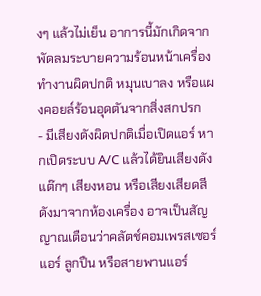งๆ แล้วไม่เย็น อาการนี้มักเกิดจากพัดลมระบายความร้อนหน้าเครื่องทำงานผิดปกติ หมุนเบาลง หรือแผงคอยล์ร้อนอุดตันจากสิ่งสกปรก
- มีเสียงดังผิดปกติเมื่อเปิดแอร์ หากเปิดระบบ A/C แล้วได้ยินเสียงดังแต๊กๆ เสียงหอน หรือเสียงเสียดสีดังมาจากห้องเครื่อง อาจเป็นสัญญาณเตือนว่าคลัตช์คอมเพรสเซอร์แอร์ ลูกปืน หรือสายพานแอร์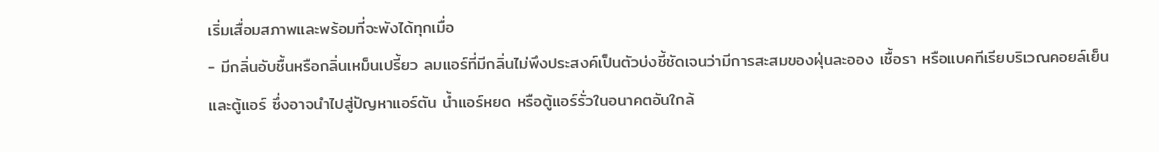เริ่มเสื่อมสภาพและพร้อมที่จะพังได้ทุกเมื่อ
- มีกลิ่นอับชื้นหรือกลิ่นเหม็นเปรี้ยว ลมแอร์ที่มีกลิ่นไม่พึงประสงค์เป็นตัวบ่งชี้ชัดเจนว่ามีการสะสมของฝุ่นละออง เชื้อรา หรือแบคทีเรียบริเวณคอยล์เย็นและตู้แอร์ ซึ่งอาจนำไปสู่ปัญหาแอร์ตัน น้ำแอร์หยด หรือตู้แอร์รั่วในอนาคตอันใกล้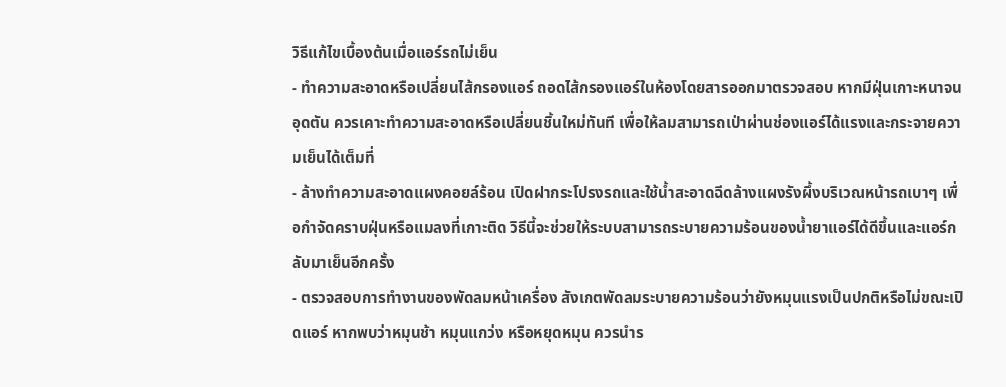วิธีแก้ไขเบื้องต้นเมื่อแอร์รถไม่เย็น
- ทำความสะอาดหรือเปลี่ยนไส้กรองแอร์ ถอดไส้กรองแอร์ในห้องโดยสารออกมาตรวจสอบ หากมีฝุ่นเกาะหนาจนอุดตัน ควรเคาะทำความสะอาดหรือเปลี่ยนชิ้นใหม่ทันที เพื่อให้ลมสามารถเป่าผ่านช่องแอร์ได้แรงและกระจายความเย็นได้เต็มที่
- ล้างทำความสะอาดแผงคอยล์ร้อน เปิดฝากระโปรงรถและใช้น้ำสะอาดฉีดล้างแผงรังผึ้งบริเวณหน้ารถเบาๆ เพื่อกำจัดคราบฝุ่นหรือแมลงที่เกาะติด วิธีนี้จะช่วยให้ระบบสามารถระบายความร้อนของน้ำยาแอร์ได้ดีขึ้นและแอร์กลับมาเย็นอีกครั้ง
- ตรวจสอบการทำงานของพัดลมหน้าเครื่อง สังเกตพัดลมระบายความร้อนว่ายังหมุนแรงเป็นปกติหรือไม่ขณะเปิดแอร์ หากพบว่าหมุนช้า หมุนแกว่ง หรือหยุดหมุน ควรนำร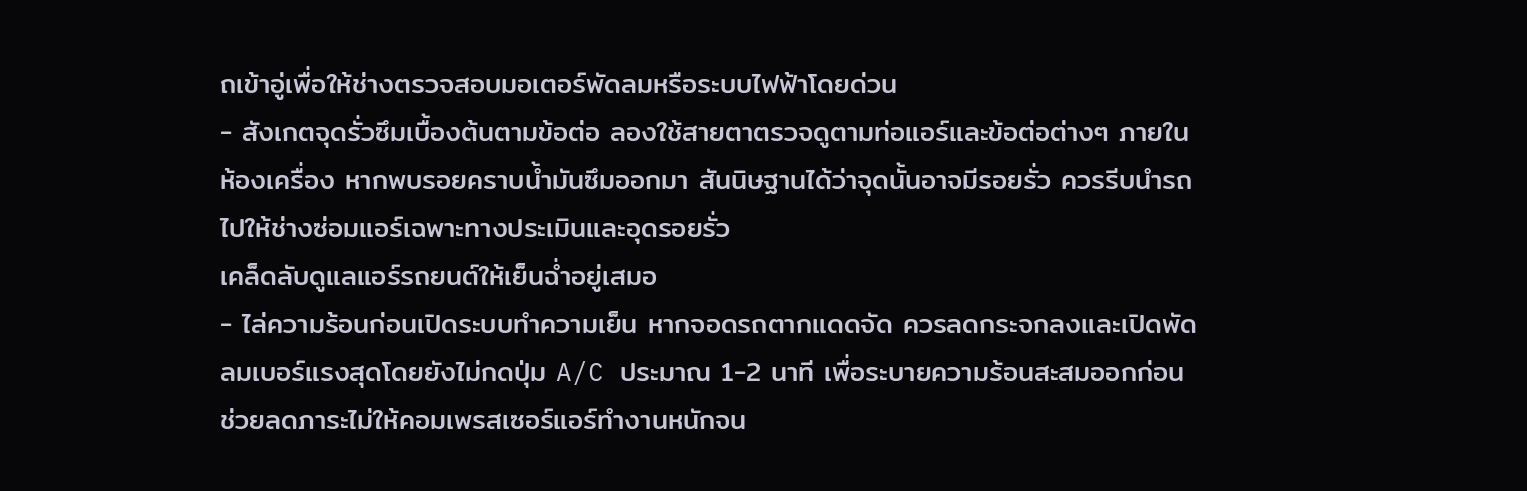ถเข้าอู่เพื่อให้ช่างตรวจสอบมอเตอร์พัดลมหรือระบบไฟฟ้าโดยด่วน
- สังเกตจุดรั่วซึมเบื้องต้นตามข้อต่อ ลองใช้สายตาตรวจดูตามท่อแอร์และข้อต่อต่างๆ ภายในห้องเครื่อง หากพบรอยคราบน้ำมันซึมออกมา สันนิษฐานได้ว่าจุดนั้นอาจมีรอยรั่ว ควรรีบนำรถไปให้ช่างซ่อมแอร์เฉพาะทางประเมินและอุดรอยรั่ว
เคล็ดลับดูแลแอร์รถยนต์ให้เย็นฉ่ำอยู่เสมอ
- ไล่ความร้อนก่อนเปิดระบบทำความเย็น หากจอดรถตากแดดจัด ควรลดกระจกลงและเปิดพัดลมเบอร์แรงสุดโดยยังไม่กดปุ่ม A/C ประมาณ 1-2 นาที เพื่อระบายความร้อนสะสมออกก่อน ช่วยลดภาระไม่ให้คอมเพรสเซอร์แอร์ทำงานหนักจน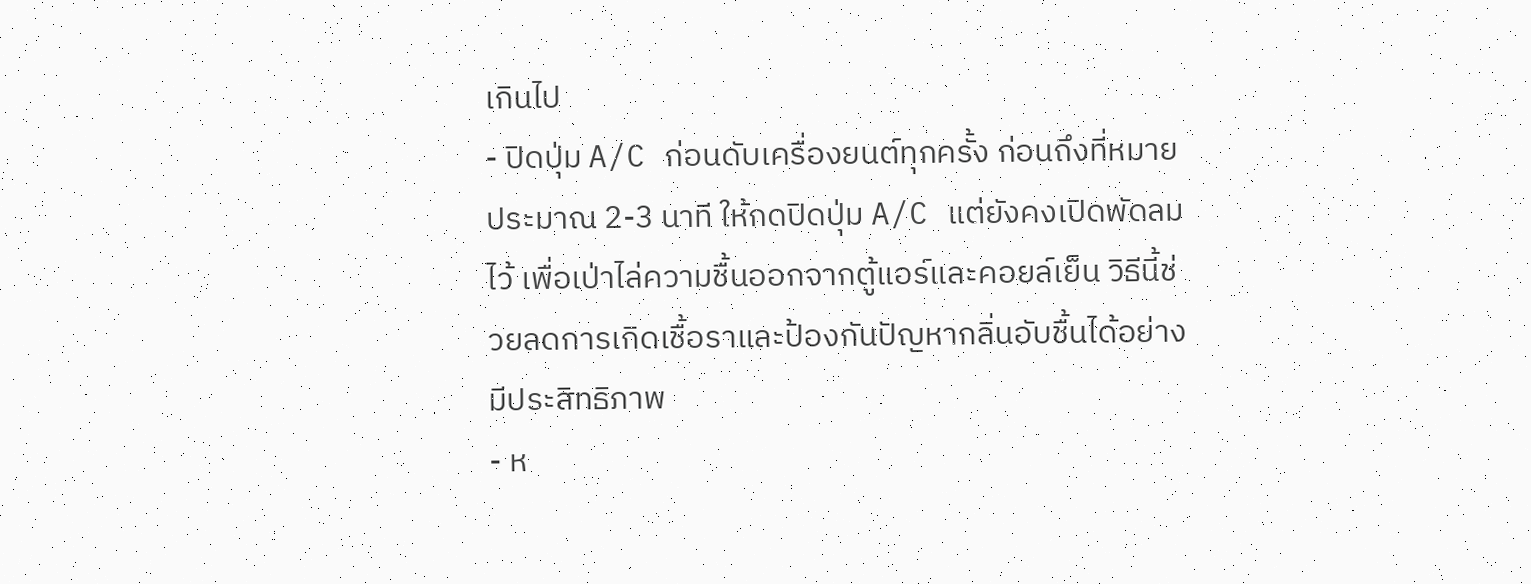เกินไป
- ปิดปุ่ม A/C ก่อนดับเครื่องยนต์ทุกครั้ง ก่อนถึงที่หมายประมาณ 2-3 นาที ให้กดปิดปุ่ม A/C แต่ยังคงเปิดพัดลมไว้ เพื่อเป่าไล่ความชื้นออกจากตู้แอร์และคอยล์เย็น วิธีนี้ช่วยลดการเกิดเชื้อราและป้องกันปัญหากลิ่นอับชื้นได้อย่างมีประสิทธิภาพ
- ห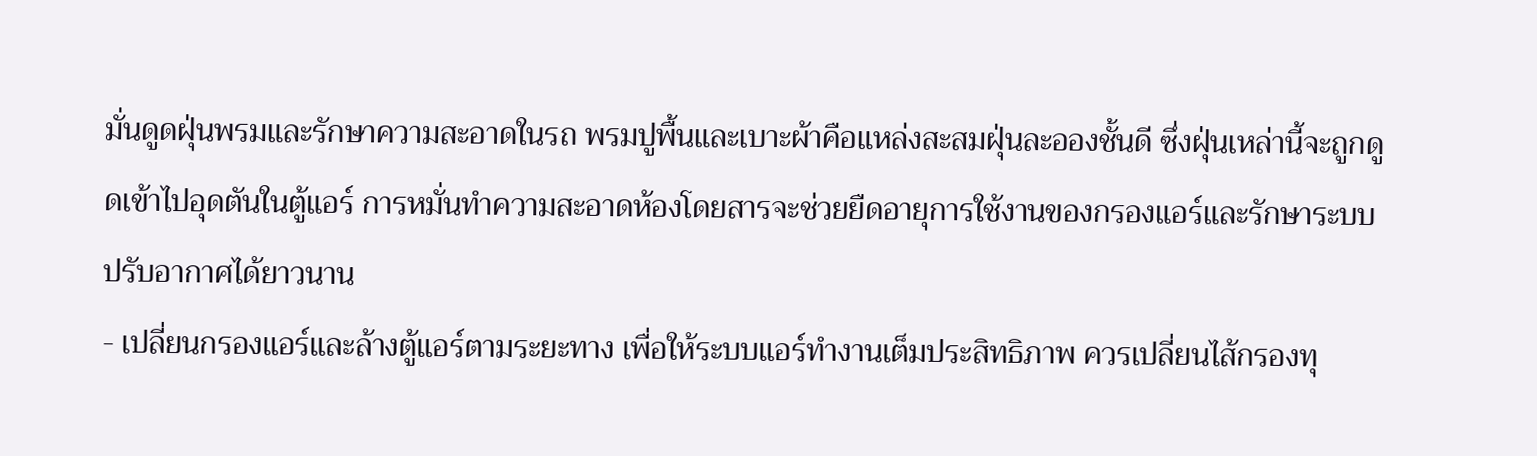มั่นดูดฝุ่นพรมและรักษาความสะอาดในรถ พรมปูพื้นและเบาะผ้าคือแหล่งสะสมฝุ่นละอองชั้นดี ซึ่งฝุ่นเหล่านี้จะถูกดูดเข้าไปอุดตันในตู้แอร์ การหมั่นทำความสะอาดห้องโดยสารจะช่วยยืดอายุการใช้งานของกรองแอร์และรักษาระบบปรับอากาศได้ยาวนาน
- เปลี่ยนกรองแอร์และล้างตู้แอร์ตามระยะทาง เพื่อให้ระบบแอร์ทำงานเต็มประสิทธิภาพ ควรเปลี่ยนไส้กรองทุ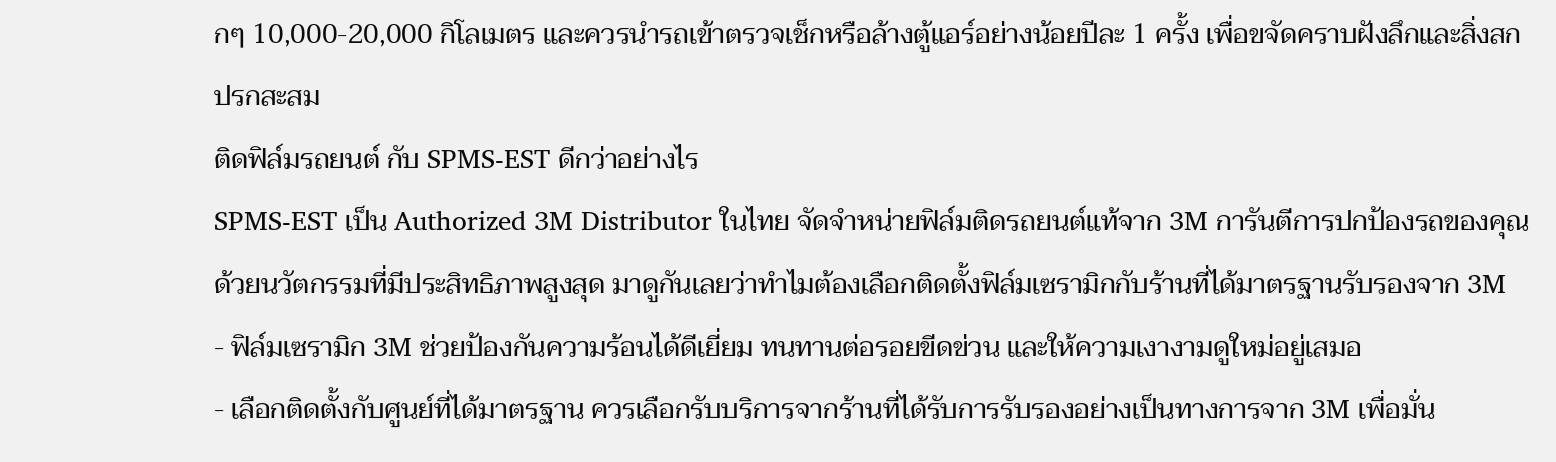กๆ 10,000-20,000 กิโลเมตร และควรนำรถเข้าตรวจเช็กหรือล้างตู้แอร์อย่างน้อยปีละ 1 ครั้ง เพื่อขจัดคราบฝังลึกและสิ่งสกปรกสะสม
ติดฟิล์มรถยนต์ กับ SPMS-EST ดีกว่าอย่างไร
SPMS-EST เป็น Authorized 3M Distributor ในไทย จัดจำหน่ายฟิล์มติดรถยนต์แท้จาก 3M การันตีการปกป้องรถของคุณด้วยนวัตกรรมที่มีประสิทธิภาพสูงสุด มาดูกันเลยว่าทำไมต้องเลือกติดตั้งฟิล์มเซรามิกกับร้านที่ได้มาตรฐานรับรองจาก 3M
- ฟิล์มเซรามิก 3M ช่วยป้องกันความร้อนได้ดีเยี่ยม ทนทานต่อรอยขีดข่วน และให้ความเงางามดูใหม่อยู่เสมอ
- เลือกติดตั้งกับศูนย์ที่ได้มาตรฐาน ควรเลือกรับบริการจากร้านที่ได้รับการรับรองอย่างเป็นทางการจาก 3M เพื่อมั่น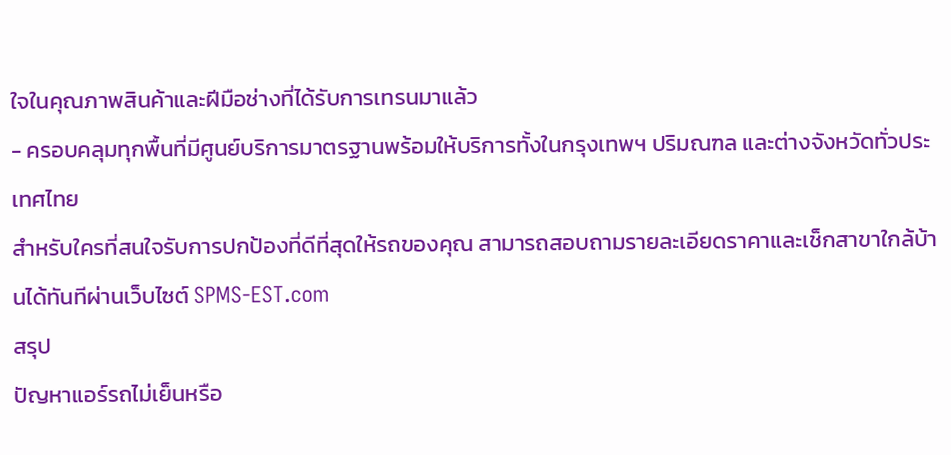ใจในคุณภาพสินค้าและฝีมือช่างที่ได้รับการเทรนมาแล้ว
- ครอบคลุมทุกพื้นที่มีศูนย์บริการมาตรฐานพร้อมให้บริการทั้งในกรุงเทพฯ ปริมณฑล และต่างจังหวัดทั่วประเทศไทย
สำหรับใครที่สนใจรับการปกป้องที่ดีที่สุดให้รถของคุณ สามารถสอบถามรายละเอียดราคาและเช็กสาขาใกล้บ้านได้ทันทีผ่านเว็บไซต์ SPMS-EST.com
สรุป
ปัญหาแอร์รถไม่เย็นหรือ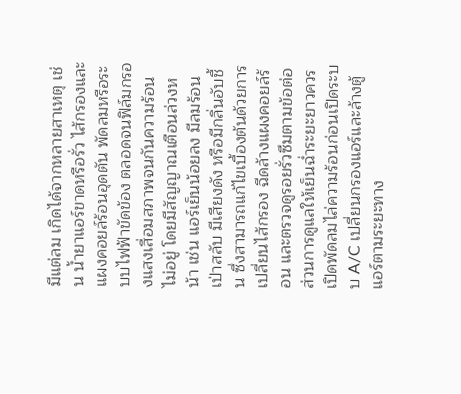มีแต่ลม เกิดได้จากหลายสาเหตุ เช่น น้ำยาแอร์ขาดหรือรั่ว ไส้กรองและแผงคอยล์ร้อนอุดตัน พัดลมหรือระบบไฟฟ้าขัดข้อง ตลอดจนฟิล์มกรองแสงเสื่อมสภาพจนกันความร้อนไม่อยู่ โดยมีสัญญาณเตือนล่วงหน้า เช่น แอร์เย็นน้อยลง มีลมร้อนเป่าสลับ มีเสียงดัง หรือมีกลิ่นอับชื้น ซึ่งสามารถแก้ไขเบื้องต้นด้วยการเปลี่ยนไส้กรอง ฉีดล้างแผงคอยล์ร้อน และตรวจดูรอยรั่วซึมตามข้อต่อ ส่วนการดูแลให้เย็นฉ่ำระยะยาวควรเปิดพัดลมไล่ความร้อนก่อนเปิดระบบ A/C เปลี่ยนกรองแอร์และล้างตู้แอร์ตามระยะทาง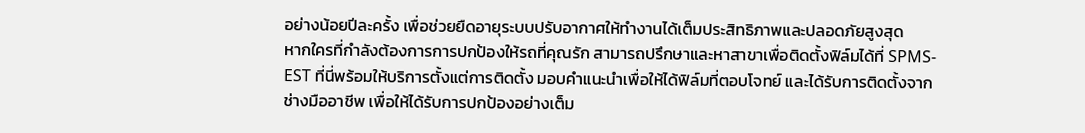อย่างน้อยปีละครั้ง เพื่อช่วยยืดอายุระบบปรับอากาศให้ทำงานได้เต็มประสิทธิภาพและปลอดภัยสูงสุด
หากใครที่กำลังต้องการการปกป้องให้รถที่คุณรัก สามารถปรึกษาและหาสาขาเพื่อติดตั้งฟิล์มได้ที่ SPMS-EST ที่นี่พร้อมให้บริการตั้งแต่การติดตั้ง มอบคำแนะนำเพื่อให้ได้ฟิล์มที่ตอบโจทย์ และได้รับการติดตั้งจากช่างมืออาชีพ เพื่อให้ได้รับการปกป้องอย่างเต็ม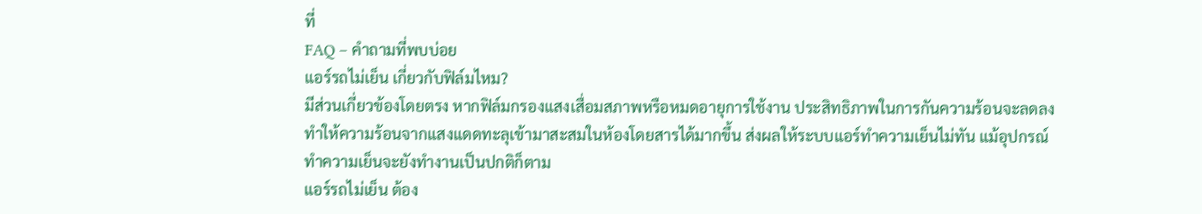ที่
FAQ – คำถามที่พบบ่อย
แอร์รถไม่เย็น เกี่ยวกับฟิล์มไหม?
มีส่วนเกี่ยวข้องโดยตรง หากฟิล์มกรองแสงเสื่อมสภาพหรือหมดอายุการใช้งาน ประสิทธิภาพในการกันความร้อนจะลดลง ทำให้ความร้อนจากแสงแดดทะลุเข้ามาสะสมในห้องโดยสารได้มากขึ้น ส่งผลให้ระบบแอร์ทำความเย็นไม่ทัน แม้อุปกรณ์ทำความเย็นจะยังทำงานเป็นปกติก็ตาม
แอร์รถไม่เย็น ต้อง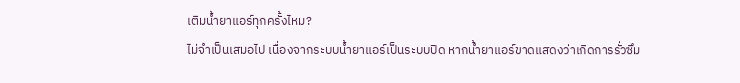เติมน้ำยาแอร์ทุกครั้งไหม?
ไม่จำเป็นเสมอไป เนื่องจากระบบน้ำยาแอร์เป็นระบบปิด หากน้ำยาแอร์ขาดแสดงว่าเกิดการรั่วซึม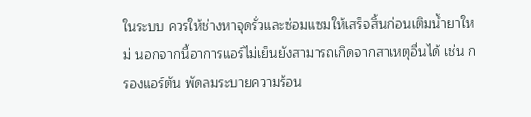ในระบบ ควรให้ช่างหาจุดรั่วและซ่อมแซมให้เสร็จสิ้นก่อนเติมน้ำยาใหม่ นอกจากนี้อาการแอร์ไม่เย็นยังสามารถเกิดจากสาเหตุอื่นได้ เช่น กรองแอร์ตัน พัดลมระบายความร้อน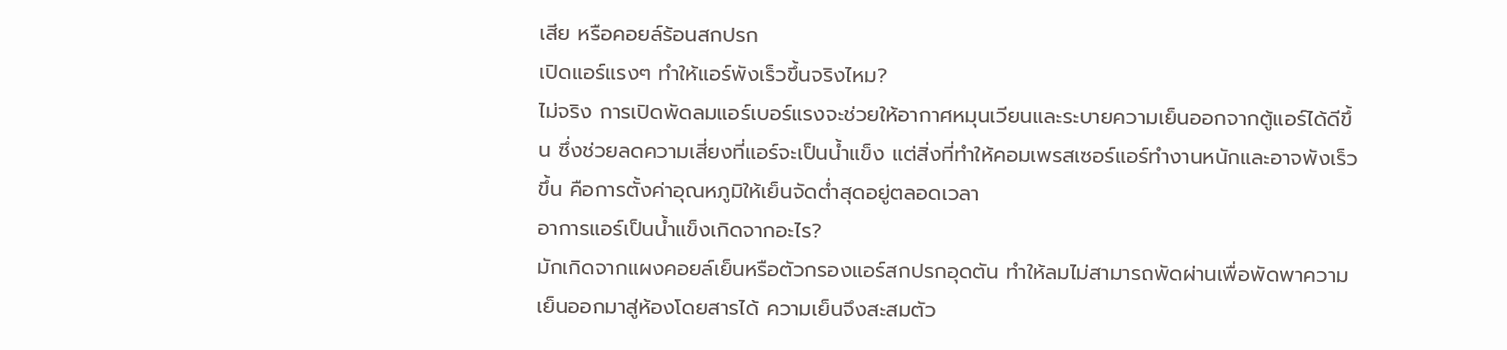เสีย หรือคอยล์ร้อนสกปรก
เปิดแอร์แรงๆ ทำให้แอร์พังเร็วขึ้นจริงไหม?
ไม่จริง การเปิดพัดลมแอร์เบอร์แรงจะช่วยให้อากาศหมุนเวียนและระบายความเย็นออกจากตู้แอร์ได้ดีขึ้น ซึ่งช่วยลดความเสี่ยงที่แอร์จะเป็นน้ำแข็ง แต่สิ่งที่ทำให้คอมเพรสเซอร์แอร์ทำงานหนักและอาจพังเร็วขึ้น คือการตั้งค่าอุณหภูมิให้เย็นจัดต่ำสุดอยู่ตลอดเวลา
อาการแอร์เป็นน้ำแข็งเกิดจากอะไร?
มักเกิดจากแผงคอยล์เย็นหรือตัวกรองแอร์สกปรกอุดตัน ทำให้ลมไม่สามารถพัดผ่านเพื่อพัดพาความเย็นออกมาสู่ห้องโดยสารได้ ความเย็นจึงสะสมตัว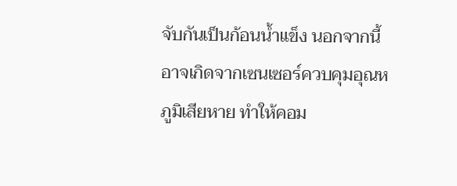จับกันเป็นก้อนน้ำแข็ง นอกจากนี้อาจเกิดจากเซนเซอร์ควบคุมอุณหภูมิเสียหาย ทำให้คอม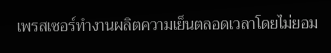เพรสเซอร์ทำงานผลิตความเย็นตลอดเวลาโดยไม่ยอม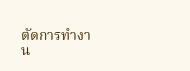ตัดการทำงาน